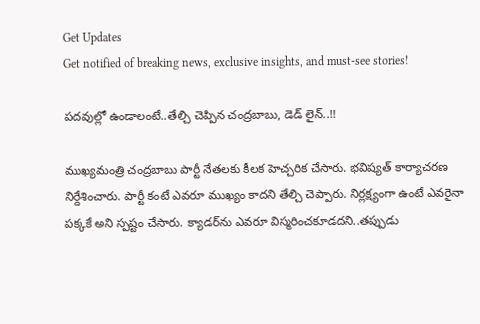Get Updates
Get notified of breaking news, exclusive insights, and must-see stories!

పదవుల్లో ఉండాలంటే..తేల్చి చెప్పిన చంద్రబాబు, డెడ్ లైన్..!!

ముఖ్యమంత్రి చంద్రబాబు పార్టీ నేతలకు కీలక హెచ్చరిక చేసారు. భవిష్యత్ కార్యాచరణ నిర్దేశించారు. పార్టీ కంటే ఎవరూ ముఖ్యం కాదని తేల్చి చెప్పారు. నిర్లక్ష్యంగా ఉంటే ఎవరైనా పక్కకే అని స్పష్టం చేసారు. క్యాడర్‌ను ఎవరూ విస్మరించకూడదని..తప్పుడు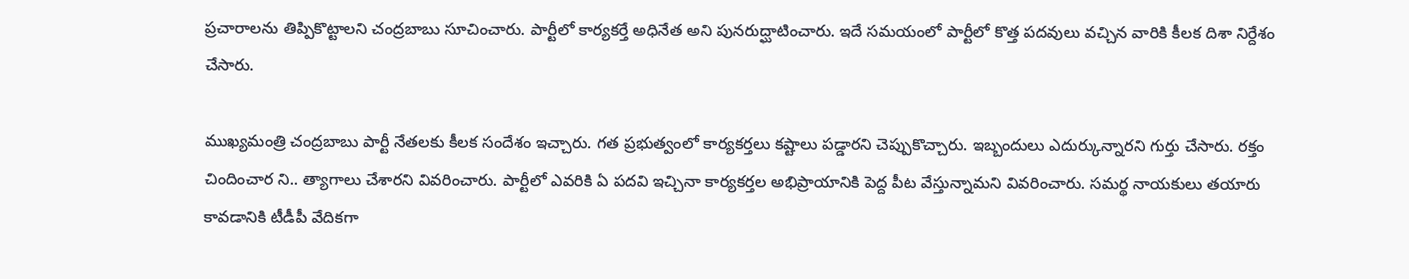ప్రచారాలను తిప్పికొట్టాలని చంద్రబాబు సూచించారు. పార్టీలో కార్యకర్తే అధినేత అని పునరుద్ఘాటించారు. ఇదే సమయంలో పార్టీలో కొత్త పదవులు వచ్చిన వారికి కీలక దిశా నిర్దేశం చేసారు.

ముఖ్యమంత్రి చంద్రబాబు పార్టీ నేతలకు కీలక సందేశం ఇచ్చారు. గత ప్రభుత్వంలో కార్యకర్తలు కష్టాలు పడ్డారని చెప్పుకొచ్చారు. ఇబ్బందులు ఎదుర్కున్నారని గుర్తు చేసారు. రక్తం చిందించార ని.. త్యాగాలు చేశారని వివరించారు. పార్టీలో ఎవరికి ఏ పదవి ఇచ్చినా కార్యకర్తల అభిప్రాయానికి పెద్ద పీట వేస్తున్నామని వివరించారు. సమర్థ నాయకులు తయారు కావడానికి టీడీపీ వేదికగా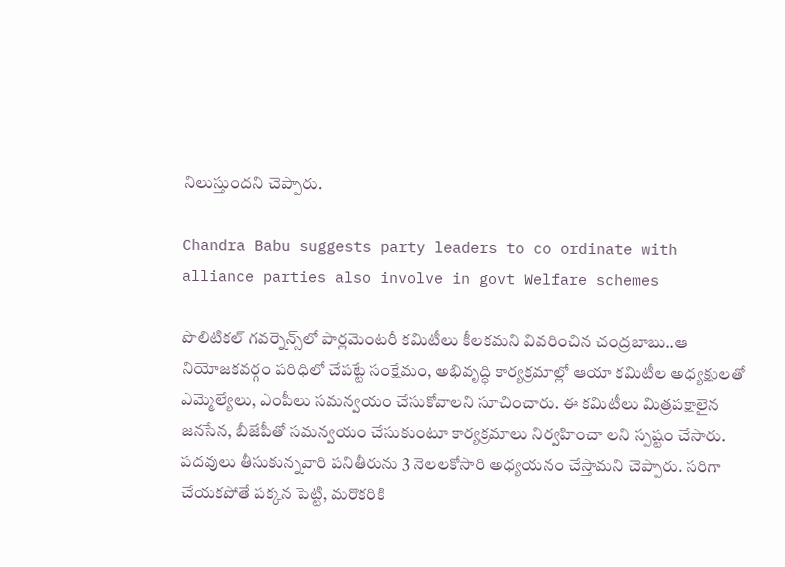నిలుస్తుందని చెప్పారు.

Chandra Babu suggests party leaders to co ordinate with alliance parties also involve in govt Welfare schemes

పొలిటికల్‌ గవర్నెన్స్‌లో పార్లమెంటరీ కమిటీలు కీలకమని వివరించిన చంద్రబాబు..ఆ నియోజకవర్గం పరిధిలో చేపట్టే సంక్షేమం, అభివృద్ధి కార్యక్రమాల్లో ఆయా కమిటీల అధ్యక్షులతో ఎమ్మెల్యేలు, ఎంపీలు సమన్వయం చేసుకోవాలని సూచించారు. ఈ కమిటీలు మిత్రపక్షాలైన జనసేన, బీజేపీతో సమన్వయం చేసుకుంటూ కార్యక్రమాలు నిర్వహించా లని స్పష్టం చేసారు. పదవులు తీసుకున్నవారి పనితీరును 3 నెలలకోసారి అధ్యయనం చేస్తామని చెప్పారు. సరిగా చేయకపోతే పక్కన పెట్టి, మరొకరికి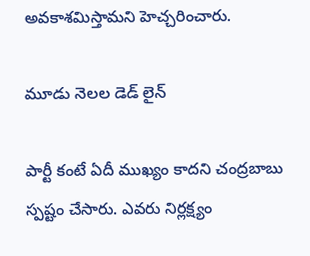అవకాశమిస్తామని హెచ్చరించారు.

మూడు నెలల డెడ్ లైన్

పార్టీ కంటే ఏదీ ముఖ్యం కాదని చంద్రబాబు స్పష్టం చేసారు. ఎవరు నిర్లక్ష్యం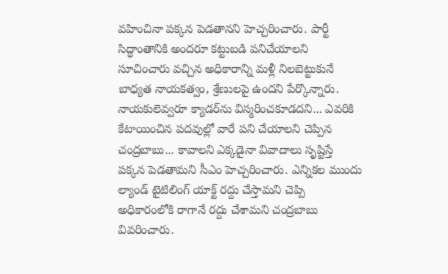వహించినా పక్కన పెడతానని హెచ్చరించారు. పార్టీ సిద్ధాంతానికి అందరూ కట్టుబడి పనిచేయాలని సూచించారు వచ్చిన అధికారాన్ని మళ్లీ నిలబెట్టుకునే బాధ్యత నాయకత్వం, శ్రేణులపై ఉందని పేర్కొన్నారు. నాయకులెవ్వరూ క్యాడర్‌ను విస్మరించకూడదని... ఎవరికి కేటాయించిన పదవుల్లో వారే పని చేయాలని చెప్పిన చంద్రబాబు... కావాలని ఎక్కడైనా వివాదాలు సృష్టిస్తే పక్కన పెడతామని సీఎం హెచ్చరించారు. ఎన్నికల ముందు ల్యాండ్‌ టైటిలింగ్‌ యాక్ట్‌ రద్దు చేస్తామని చెప్పి అధికారంలోకి రాగానే రద్దు చేశామని చంద్రబాబు వివరించారు.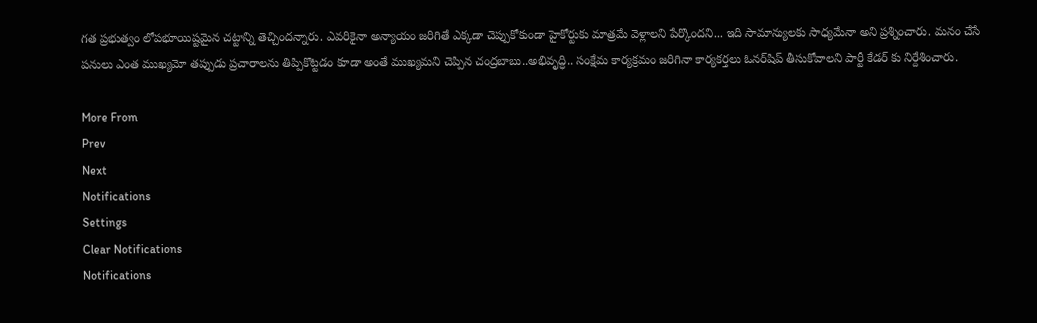గత ప్రభుత్వం లోపభూయిష్టమైన చట్టాన్ని తెచ్చిందన్నారు. ఎవరికైనా అన్యాయం జరిగితే ఎక్కడా చెప్పుకోకుండా హైకోర్టుకు మాత్రమే వెళ్లాలని పేర్కొందని... ఇది సామాన్యులకు సాధ్యమేనా అని ప్రశ్నించారు. మనం చేసే పనులు ఎంత ముఖ్యమో తప్పుడు ప్రచారాలను తిప్పికొట్టడం కూడా అంతే ముఖ్యమని చెప్పిన చంద్రబాబు..అభివృద్ధి.. సంక్షేమ కార్యక్రమం జరిగినా కార్యకర్తలు ఓనర్‌షిప్‌ తీసుకోవాలని పార్టీ కేడర్ కు నిర్దేశించారు.

More From
Prev
Next
Notifications
Settings
Clear Notifications
Notifications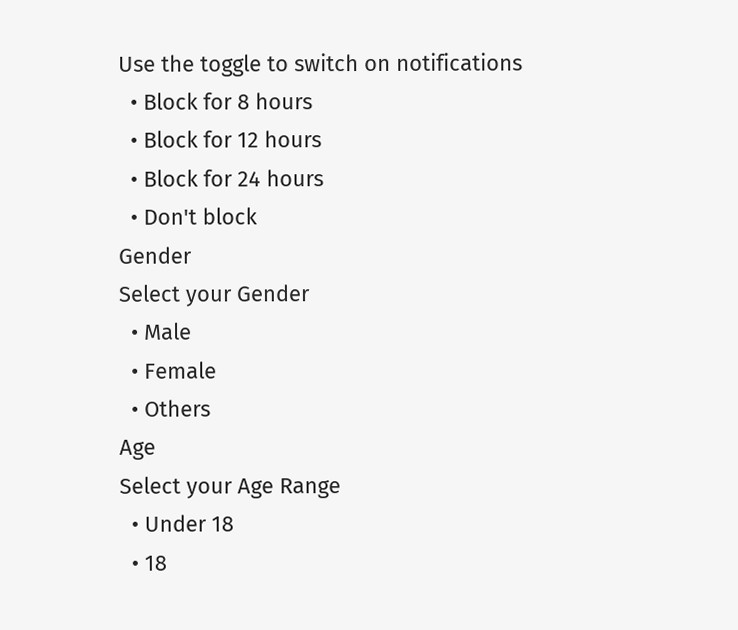Use the toggle to switch on notifications
  • Block for 8 hours
  • Block for 12 hours
  • Block for 24 hours
  • Don't block
Gender
Select your Gender
  • Male
  • Female
  • Others
Age
Select your Age Range
  • Under 18
  • 18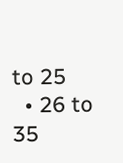to 25
  • 26 to 35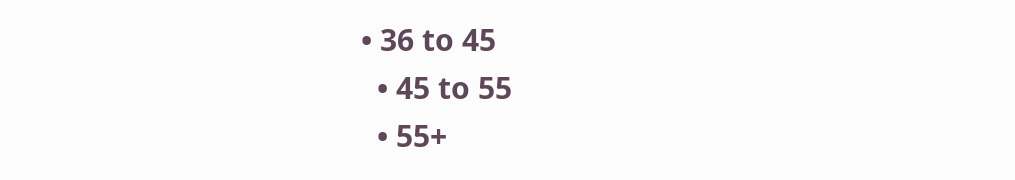• 36 to 45
  • 45 to 55
  • 55+